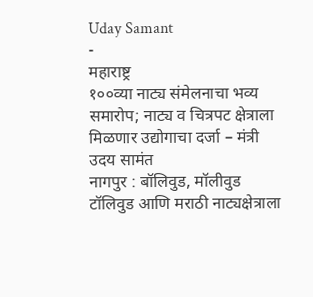Uday Samant
-
महाराष्ट्र
१००व्या नाट्य संमेलनाचा भव्य समारोप; नाट्य व चित्रपट क्षेत्राला मिळणार उद्योगाचा दर्जा – मंत्री उदय सामंत
नागपुर : बॉलिवुड, मॉलीवुड टॉलिवुड आणि मराठी नाट्यक्षेत्राला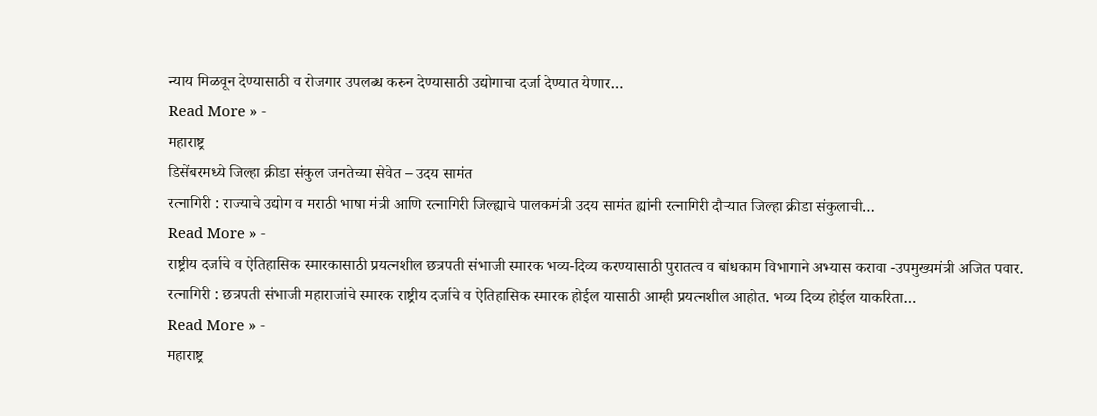न्याय मिळवून देण्यासाठी व रोजगार उपलब्ध करुन देण्यासाठी उद्योगाचा दर्जा देण्यात येणार…
Read More » -
महाराष्ट्र
डिसेंबरमध्ये जिल्हा क्रीडा संकुल जनतेच्या सेवेत – उदय सामंत
रत्नागिरी : राज्याचे उद्योग व मराठी भाषा मंत्री आणि रत्नागिरी जिल्ह्याचे पालकमंत्री उदय सामंत ह्यांनी रत्नागिरी दौऱ्यात जिल्हा क्रीडा संकुलाची…
Read More » -
राष्ट्रीय दर्जाचे व ऐतिहासिक स्मारकासाठी प्रयत्नशील छत्रपती संभाजी स्मारक भव्य-दिव्य करण्यासाठी पुरातत्व व बांधकाम विभागाने अभ्यास करावा -उपमुख्यमंत्री अजित पवार.
रत्नागिरी : छत्रपती संभाजी महाराजांचे स्मारक राष्ट्रीय दर्जाचे व ऐतिहासिक स्मारक होईल यासाठी आम्ही प्रयत्नशील आहोत. भव्य दिव्य होईल याकरिता…
Read More » -
महाराष्ट्र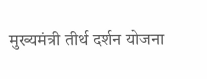मुख्यमंत्री तीर्थ दर्शन योजना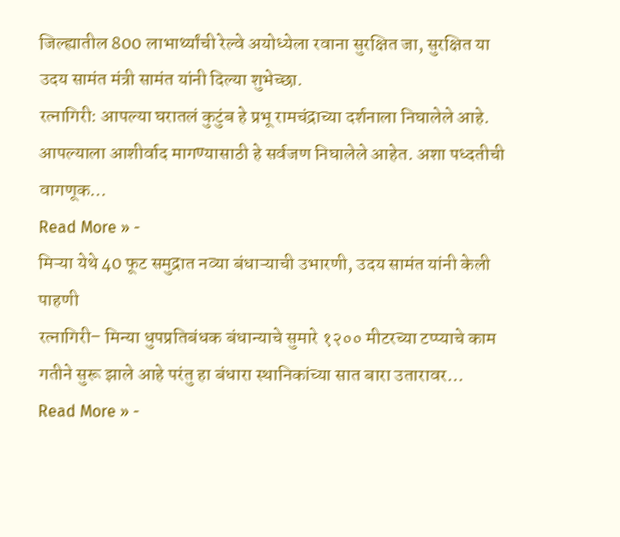जिल्ह्यातील 800 लाभार्थ्यांची रेल्वे अयोध्येला रवाना सुरक्षित जा, सुरक्षित या उदय सामंत मंत्री सामंत यांनी दिल्या शुभेच्छा.
रत्नागिरी: आपल्या घरातलं कुटुंब हे प्रभू रामचंद्राच्या दर्शनाला निघालेले आहे. आपल्याला आशीर्वाद मागण्यासाठी हे सर्वजण निघालेले आहेत. अशा पध्दतीची वागणूक…
Read More » -
मिऱ्या येथे 40 फूट समुद्रात नव्या बंधाऱ्याची उभारणी, उदय सामंत यांनी केली पाहणी
रत्नागिरी– मिन्या धुपप्रतिबंधक बंधान्याचे सुमारे १२०० मीटरच्या टप्प्याचे काम गतीने सुरू झाले आहे परंतु हा बंधारा स्थानिकांच्या सात बारा उतारावर…
Read More » -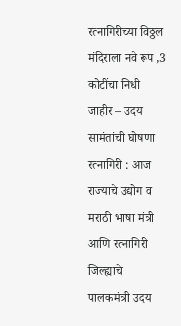रत्नागिरीच्या विठ्ठल मंदिराला नवे रूप ,3 कोटींचा निधी जाहीर – उदय सामंतांची घोषणा
रत्नागिरी : आज राज्याचे उद्योग व मराठी भाषा मंत्री आणि रत्नागिरी जिल्ह्याचे पालकमंत्री उदय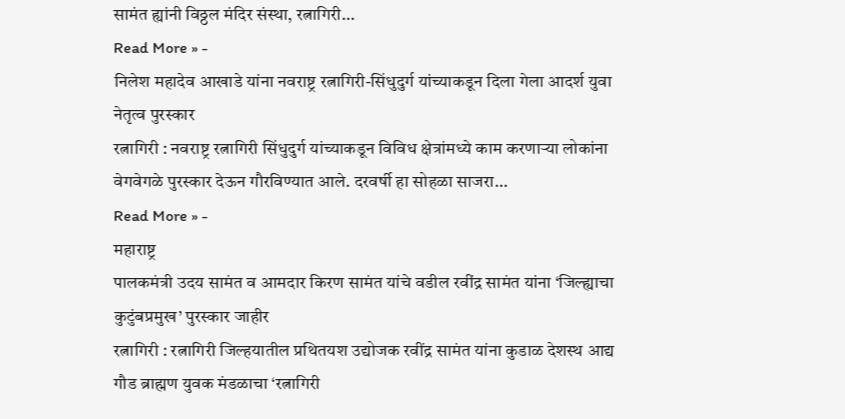सामंत ह्यांनी विठ्ठल मंदिर संस्था, रत्नागिरी…
Read More » -
निलेश महादेव आखाडे यांना नवराष्ट्र रत्नागिरी-सिंधुदुर्ग यांच्याकडून दिला गेला आदर्श युवा नेतृत्व पुरस्कार
रत्नागिरी : नवराष्ट्र रत्नागिरी सिंधुदुर्ग यांच्याकडून विविध क्षेत्रांमध्ये काम करणाऱ्या लोकांना वेगवेगळे पुरस्कार देऊन गौरविण्यात आले. दरवर्षी हा सोहळा साजरा…
Read More » -
महाराष्ट्र
पालकमंत्री उदय सामंत व आमदार किरण सामंत यांचे वडील रवींद्र सामंत यांना ‘जिल्ह्याचा कुटुंबप्रमुख’ पुरस्कार जाहीर
रत्नागिरी : रत्नागिरी जिल्हयातील प्रथितयश उद्योजक रवींद्र सामंत यांना कुडाळ देशस्थ आद्य गौड ब्राह्मण युवक मंडळाचा ‘रत्नागिरी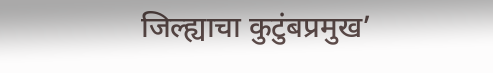जिल्ह्याचा कुटुंबप्रमुख’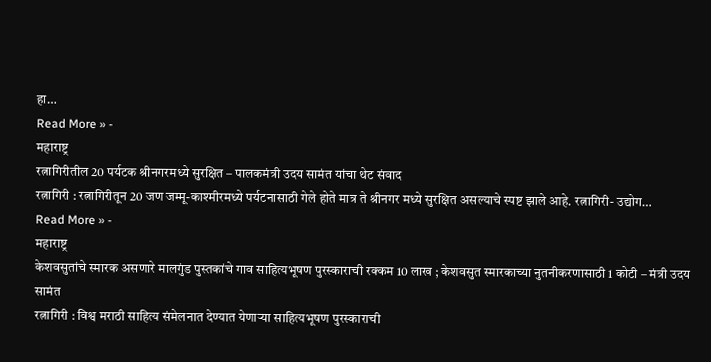हा…
Read More » -
महाराष्ट्र
रत्नागिरीतील 20 पर्यटक श्रीनगरमध्ये सुरक्षित – पालकमंत्री उदय सामंत यांचा थेट संवाद
रत्नागिरी : रत्नागिरीतून 20 जण जम्मू-काश्मीरमध्ये पर्यटनासाठी गेले होते मात्र ते श्रीनगर मध्ये सुरक्षित असल्याचे स्पष्ट झाले आहे. रत्नागिरी- उद्योग…
Read More » -
महाराष्ट्र
केशवसुतांचे स्मारक असणारे मालगुंड पुस्तकांचे गाव साहित्यभूषण पुरस्काराची रक्कम 10 लाख ; केशवसुत स्मारकाच्या नुतनीकरणासाठी 1 कोटी – मंत्री उदय सामंत
रत्नागिरी : विश्व मराठी साहित्य संमेलनात देण्यात येणाऱ्या साहित्यभूषण पुरस्काराची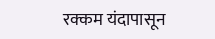रक्कम यंदापासून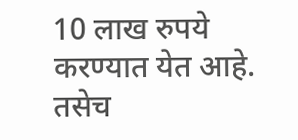10 लाख रुपये करण्यात येत आहे. तसेच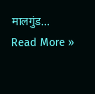मालगुंड…
Read More »